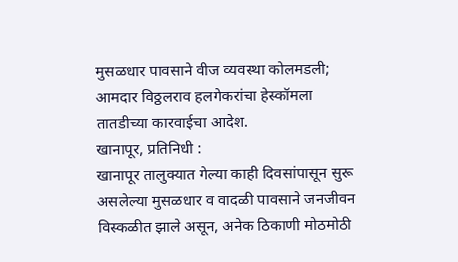मुसळधार पावसाने वीज व्यवस्था कोलमडली; आमदार विठ्ठलराव हलगेकरांचा हेस्कॉमला तातडीच्या कारवाईचा आदेश.
खानापूर, प्रतिनिधी :
खानापूर तालुक्यात गेल्या काही दिवसांपासून सुरू असलेल्या मुसळधार व वादळी पावसाने जनजीवन विस्कळीत झाले असून, अनेक ठिकाणी मोठमोठी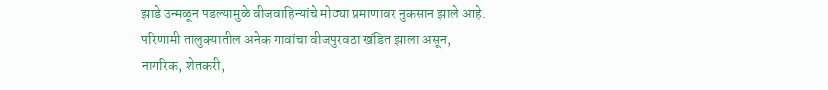झाडे उन्मळून पडल्यामुळे वीजवाहिन्यांचे मोठ्या प्रमाणावर नुकसान झाले आहे. परिणामी तालुक्यातील अनेक गावांचा वीजपुरवठा खंडित झाला असून, नागरिक, शेतकरी,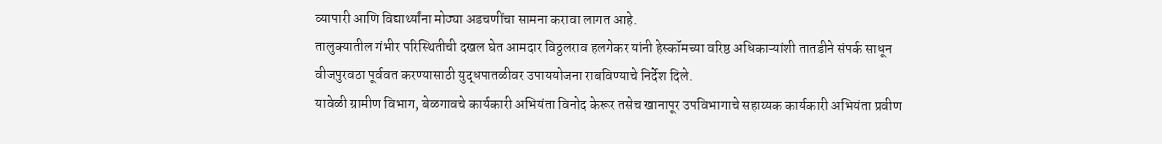व्यापारी आणि विद्यार्थ्यांना मोठ्या अडचणींचा सामना करावा लागत आहे.
तालुक्यातील गंभीर परिस्थितीची दखल घेत आमदार विठ्ठलराव हलगेकर यांनी हेस्कॉमच्या वरिष्ठ अधिकाऱ्यांशी तातडीने संपर्क साधून वीजपुरवठा पूर्ववत करण्यासाठी युद्धपातळीवर उपाययोजना राबविण्याचे निर्देश दिले.
यावेळी ग्रामीण विभाग, बेळगावचे कार्यकारी अभियंता विनोद केरूर तसेच खानापूर उपविभागाचे सहाय्यक कार्यकारी अभियंता प्रवीण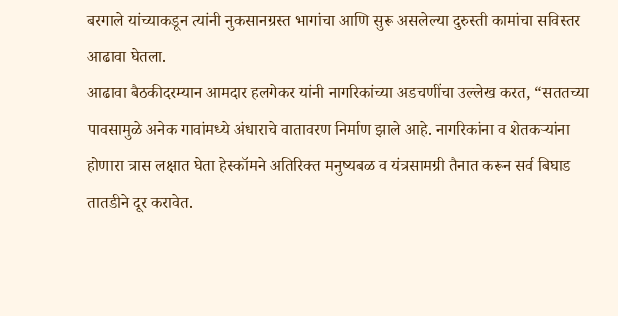बरगाले यांच्याकडून त्यांनी नुकसानग्रस्त भागांचा आणि सुरू असलेल्या दुरुस्ती कामांचा सविस्तर आढावा घेतला.
आढावा बैठकीदरम्यान आमदार हलगेकर यांनी नागरिकांच्या अडचणींचा उल्लेख करत, “सततच्या पावसामुळे अनेक गावांमध्ये अंधाराचे वातावरण निर्माण झाले आहे. नागरिकांना व शेतकऱ्यांना होणारा त्रास लक्षात घेता हेस्कॉमने अतिरिक्त मनुष्यबळ व यंत्रसामग्री तैनात करून सर्व बिघाड तातडीने दूर करावेत.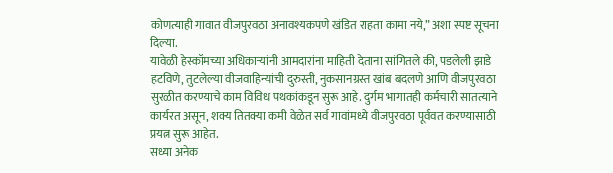कोणत्याही गावात वीजपुरवठा अनावश्यकपणे खंडित राहता कामा नये,” अशा स्पष्ट सूचना दिल्या.
यावेळी हेस्कॉमच्या अधिकाऱ्यांनी आमदारांना माहिती देताना सांगितले की, पडलेली झाडे हटविणे, तुटलेल्या वीजवाहिन्यांची दुरुस्ती, नुकसानग्रस्त खांब बदलणे आणि वीजपुरवठा सुरळीत करण्याचे काम विविध पथकांकडून सुरू आहे. दुर्गम भागातही कर्मचारी सातत्याने कार्यरत असून, शक्य तितक्या कमी वेळेत सर्व गावांमध्ये वीजपुरवठा पूर्ववत करण्यासाठी प्रयत्न सुरू आहेत.
सध्या अनेक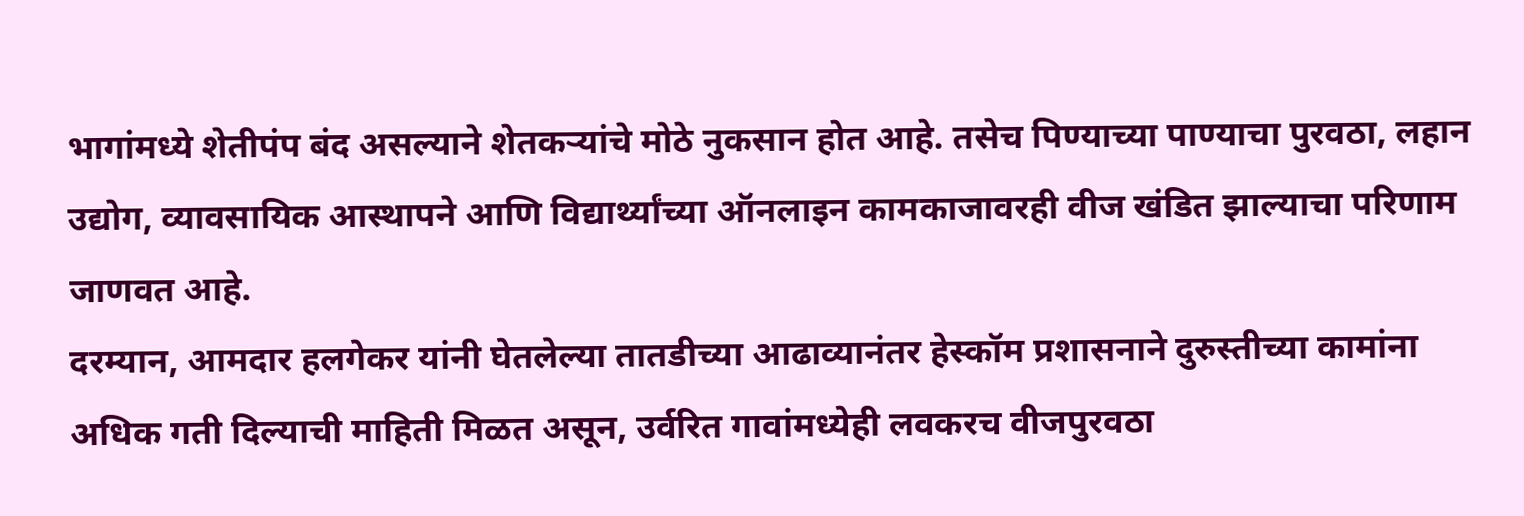भागांमध्ये शेतीपंप बंद असल्याने शेतकऱ्यांचे मोठे नुकसान होत आहे. तसेच पिण्याच्या पाण्याचा पुरवठा, लहान उद्योग, व्यावसायिक आस्थापने आणि विद्यार्थ्यांच्या ऑनलाइन कामकाजावरही वीज खंडित झाल्याचा परिणाम जाणवत आहे.
दरम्यान, आमदार हलगेकर यांनी घेतलेल्या तातडीच्या आढाव्यानंतर हेस्कॉम प्रशासनाने दुरुस्तीच्या कामांना अधिक गती दिल्याची माहिती मिळत असून, उर्वरित गावांमध्येही लवकरच वीजपुरवठा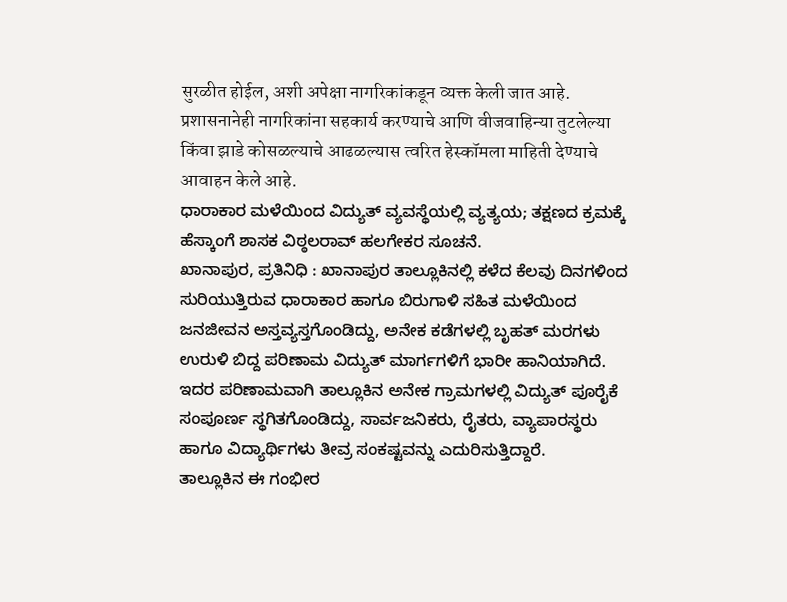सुरळीत होईल, अशी अपेक्षा नागरिकांकडून व्यक्त केली जात आहे. प्रशासनानेही नागरिकांना सहकार्य करण्याचे आणि वीजवाहिन्या तुटलेल्या किंवा झाडे कोसळल्याचे आढळल्यास त्वरित हेस्कॉमला माहिती देण्याचे आवाहन केले आहे.
ಧಾರಾಕಾರ ಮಳೆಯಿಂದ ವಿದ್ಯುತ್ ವ್ಯವಸ್ಥೆಯಲ್ಲಿ ವ್ಯತ್ಯಯ; ತಕ್ಷಣದ ಕ್ರಮಕ್ಕೆ ಹೆಸ್ಕಾಂಗೆ ಶಾಸಕ ವಿಠ್ಠಲರಾವ್ ಹಲಗೇಕರ ಸೂಚನೆ.
ಖಾನಾಪುರ, ಪ್ರತಿನಿಧಿ : ಖಾನಾಪುರ ತಾಲ್ಲೂಕಿನಲ್ಲಿ ಕಳೆದ ಕೆಲವು ದಿನಗಳಿಂದ ಸುರಿಯುತ್ತಿರುವ ಧಾರಾಕಾರ ಹಾಗೂ ಬಿರುಗಾಳಿ ಸಹಿತ ಮಳೆಯಿಂದ ಜನಜೀವನ ಅಸ್ತವ್ಯಸ್ತಗೊಂಡಿದ್ದು, ಅನೇಕ ಕಡೆಗಳಲ್ಲಿ ಬೃಹತ್ ಮರಗಳು ಉರುಳಿ ಬಿದ್ದ ಪರಿಣಾಮ ವಿದ್ಯುತ್ ಮಾರ್ಗಗಳಿಗೆ ಭಾರೀ ಹಾನಿಯಾಗಿದೆ. ಇದರ ಪರಿಣಾಮವಾಗಿ ತಾಲ್ಲೂಕಿನ ಅನೇಕ ಗ್ರಾಮಗಳಲ್ಲಿ ವಿದ್ಯುತ್ ಪೂರೈಕೆ ಸಂಪೂರ್ಣ ಸ್ಥಗಿತಗೊಂಡಿದ್ದು, ಸಾರ್ವಜನಿಕರು, ರೈತರು, ವ್ಯಾಪಾರಸ್ಥರು ಹಾಗೂ ವಿದ್ಯಾರ್ಥಿಗಳು ತೀವ್ರ ಸಂಕಷ್ಟವನ್ನು ಎದುರಿಸುತ್ತಿದ್ದಾರೆ.
ತಾಲ್ಲೂಕಿನ ಈ ಗಂಭೀರ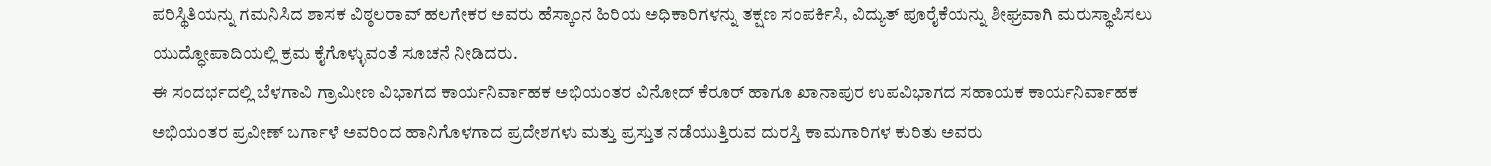ಪರಿಸ್ಥಿತಿಯನ್ನು ಗಮನಿಸಿದ ಶಾಸಕ ವಿಠ್ಠಲರಾವ್ ಹಲಗೇಕರ ಅವರು ಹೆಸ್ಕಾಂನ ಹಿರಿಯ ಅಧಿಕಾರಿಗಳನ್ನು ತಕ್ಷಣ ಸಂಪರ್ಕಿಸಿ, ವಿದ್ಯುತ್ ಪೂರೈಕೆಯನ್ನು ಶೀಘ್ರವಾಗಿ ಮರುಸ್ಥಾಪಿಸಲು ಯುದ್ಧೋಪಾದಿಯಲ್ಲಿ ಕ್ರಮ ಕೈಗೊಳ್ಳುವಂತೆ ಸೂಚನೆ ನೀಡಿದರು.
ಈ ಸಂದರ್ಭದಲ್ಲಿ ಬೆಳಗಾವಿ ಗ್ರಾಮೀಣ ವಿಭಾಗದ ಕಾರ್ಯನಿರ್ವಾಹಕ ಅಭಿಯಂತರ ವಿನೋದ್ ಕೆರೂರ್ ಹಾಗೂ ಖಾನಾಪುರ ಉಪವಿಭಾಗದ ಸಹಾಯಕ ಕಾರ್ಯನಿರ್ವಾಹಕ ಅಭಿಯಂತರ ಪ್ರವೀಣ್ ಬರ್ಗಾಳೆ ಅವರಿಂದ ಹಾನಿಗೊಳಗಾದ ಪ್ರದೇಶಗಳು ಮತ್ತು ಪ್ರಸ್ತುತ ನಡೆಯುತ್ತಿರುವ ದುರಸ್ತಿ ಕಾಮಗಾರಿಗಳ ಕುರಿತು ಅವರು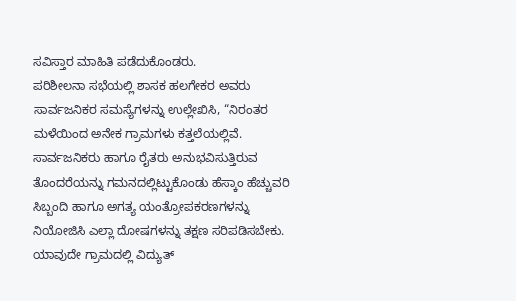ಸವಿಸ್ತಾರ ಮಾಹಿತಿ ಪಡೆದುಕೊಂಡರು.
ಪರಿಶೀಲನಾ ಸಭೆಯಲ್ಲಿ ಶಾಸಕ ಹಲಗೇಕರ ಅವರು ಸಾರ್ವಜನಿಕರ ಸಮಸ್ಯೆಗಳನ್ನು ಉಲ್ಲೇಖಿಸಿ, “ನಿರಂತರ ಮಳೆಯಿಂದ ಅನೇಕ ಗ್ರಾಮಗಳು ಕತ್ತಲೆಯಲ್ಲಿವೆ. ಸಾರ್ವಜನಿಕರು ಹಾಗೂ ರೈತರು ಅನುಭವಿಸುತ್ತಿರುವ ತೊಂದರೆಯನ್ನು ಗಮನದಲ್ಲಿಟ್ಟುಕೊಂಡು ಹೆಸ್ಕಾಂ ಹೆಚ್ಚುವರಿ ಸಿಬ್ಬಂದಿ ಹಾಗೂ ಅಗತ್ಯ ಯಂತ್ರೋಪಕರಣಗಳನ್ನು ನಿಯೋಜಿಸಿ ಎಲ್ಲಾ ದೋಷಗಳನ್ನು ತಕ್ಷಣ ಸರಿಪಡಿಸಬೇಕು. ಯಾವುದೇ ಗ್ರಾಮದಲ್ಲಿ ವಿದ್ಯುತ್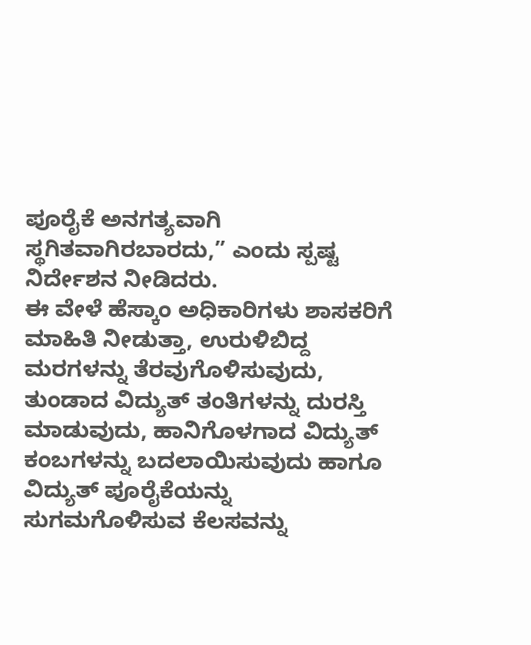ಪೂರೈಕೆ ಅನಗತ್ಯವಾಗಿ ಸ್ಥಗಿತವಾಗಿರಬಾರದು,” ಎಂದು ಸ್ಪಷ್ಟ ನಿರ್ದೇಶನ ನೀಡಿದರು.
ಈ ವೇಳೆ ಹೆಸ್ಕಾಂ ಅಧಿಕಾರಿಗಳು ಶಾಸಕರಿಗೆ ಮಾಹಿತಿ ನೀಡುತ್ತಾ, ಉರುಳಿಬಿದ್ದ ಮರಗಳನ್ನು ತೆರವುಗೊಳಿಸುವುದು, ತುಂಡಾದ ವಿದ್ಯುತ್ ತಂತಿಗಳನ್ನು ದುರಸ್ತಿ ಮಾಡುವುದು, ಹಾನಿಗೊಳಗಾದ ವಿದ್ಯುತ್ ಕಂಬಗಳನ್ನು ಬದಲಾಯಿಸುವುದು ಹಾಗೂ ವಿದ್ಯುತ್ ಪೂರೈಕೆಯನ್ನು ಸುಗಮಗೊಳಿಸುವ ಕೆಲಸವನ್ನು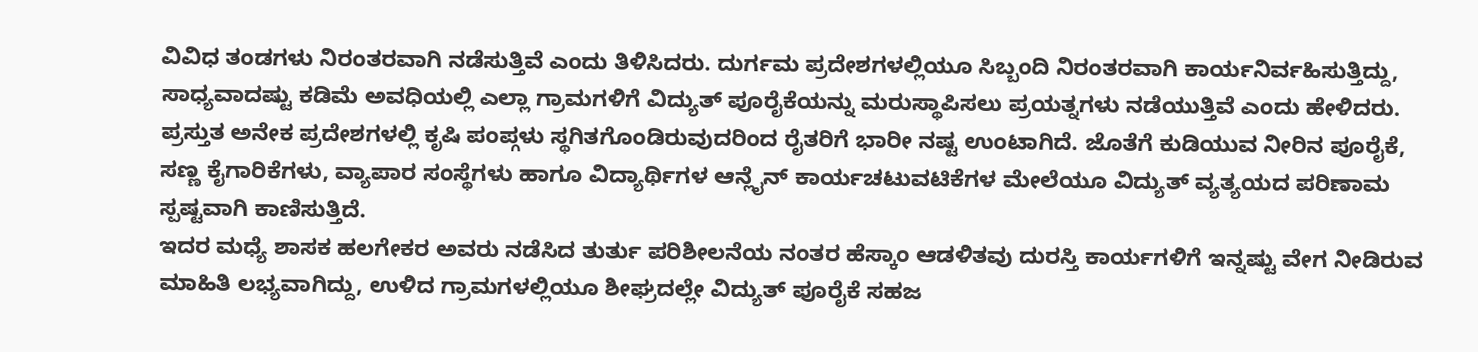ವಿವಿಧ ತಂಡಗಳು ನಿರಂತರವಾಗಿ ನಡೆಸುತ್ತಿವೆ ಎಂದು ತಿಳಿಸಿದರು. ದುರ್ಗಮ ಪ್ರದೇಶಗಳಲ್ಲಿಯೂ ಸಿಬ್ಬಂದಿ ನಿರಂತರವಾಗಿ ಕಾರ್ಯನಿರ್ವಹಿಸುತ್ತಿದ್ದು, ಸಾಧ್ಯವಾದಷ್ಟು ಕಡಿಮೆ ಅವಧಿಯಲ್ಲಿ ಎಲ್ಲಾ ಗ್ರಾಮಗಳಿಗೆ ವಿದ್ಯುತ್ ಪೂರೈಕೆಯನ್ನು ಮರುಸ್ಥಾಪಿಸಲು ಪ್ರಯತ್ನಗಳು ನಡೆಯುತ್ತಿವೆ ಎಂದು ಹೇಳಿದರು.
ಪ್ರಸ್ತುತ ಅನೇಕ ಪ್ರದೇಶಗಳಲ್ಲಿ ಕೃಷಿ ಪಂಪ್ಗಳು ಸ್ಥಗಿತಗೊಂಡಿರುವುದರಿಂದ ರೈತರಿಗೆ ಭಾರೀ ನಷ್ಟ ಉಂಟಾಗಿದೆ. ಜೊತೆಗೆ ಕುಡಿಯುವ ನೀರಿನ ಪೂರೈಕೆ, ಸಣ್ಣ ಕೈಗಾರಿಕೆಗಳು, ವ್ಯಾಪಾರ ಸಂಸ್ಥೆಗಳು ಹಾಗೂ ವಿದ್ಯಾರ್ಥಿಗಳ ಆನ್ಲೈನ್ ಕಾರ್ಯಚಟುವಟಿಕೆಗಳ ಮೇಲೆಯೂ ವಿದ್ಯುತ್ ವ್ಯತ್ಯಯದ ಪರಿಣಾಮ ಸ್ಪಷ್ಟವಾಗಿ ಕಾಣಿಸುತ್ತಿದೆ.
ಇದರ ಮಧ್ಯೆ ಶಾಸಕ ಹಲಗೇಕರ ಅವರು ನಡೆಸಿದ ತುರ್ತು ಪರಿಶೀಲನೆಯ ನಂತರ ಹೆಸ್ಕಾಂ ಆಡಳಿತವು ದುರಸ್ತಿ ಕಾರ್ಯಗಳಿಗೆ ಇನ್ನಷ್ಟು ವೇಗ ನೀಡಿರುವ ಮಾಹಿತಿ ಲಭ್ಯವಾಗಿದ್ದು, ಉಳಿದ ಗ್ರಾಮಗಳಲ್ಲಿಯೂ ಶೀಘ್ರದಲ್ಲೇ ವಿದ್ಯುತ್ ಪೂರೈಕೆ ಸಹಜ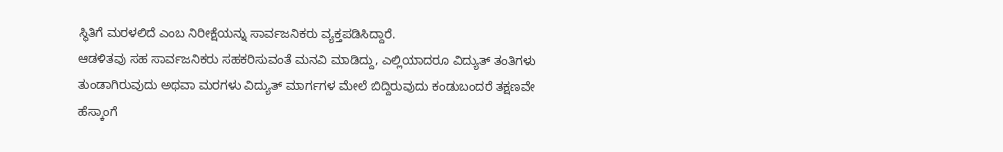ಸ್ಥಿತಿಗೆ ಮರಳಲಿದೆ ಎಂಬ ನಿರೀಕ್ಷೆಯನ್ನು ಸಾರ್ವಜನಿಕರು ವ್ಯಕ್ತಪಡಿಸಿದ್ದಾರೆ.
ಆಡಳಿತವು ಸಹ ಸಾರ್ವಜನಿಕರು ಸಹಕರಿಸುವಂತೆ ಮನವಿ ಮಾಡಿದ್ದು, ಎಲ್ಲಿಯಾದರೂ ವಿದ್ಯುತ್ ತಂತಿಗಳು ತುಂಡಾಗಿರುವುದು ಅಥವಾ ಮರಗಳು ವಿದ್ಯುತ್ ಮಾರ್ಗಗಳ ಮೇಲೆ ಬಿದ್ದಿರುವುದು ಕಂಡುಬಂದರೆ ತಕ್ಷಣವೇ ಹೆಸ್ಕಾಂಗೆ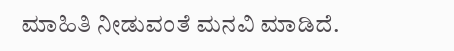ಮಾಹಿತಿ ನೀಡುವಂತೆ ಮನವಿ ಮಾಡಿದೆ.